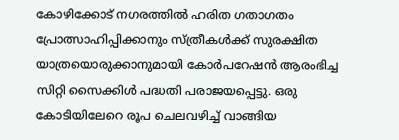കോഴിക്കോട് നഗരത്തില്‍ ഹരിത ഗതാഗതം പ്രോത്സാഹിപ്പിക്കാനും സ്ത്രീകള്‍ക്ക് സുരക്ഷിത യാത്രയൊരുക്കാനുമായി കോര്‍പറേഷന്‍ ആരംഭിച്ച സിറ്റി സൈക്കിള്‍ പദ്ധതി പരാജയപ്പെട്ടു. ഒരു കോടിയിലേറെ രൂപ ചെലവഴിച്ച് വാങ്ങിയ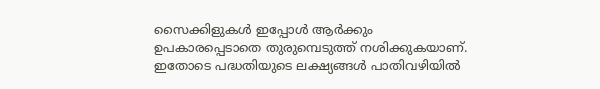സൈക്കിളുകള്‍ ഇപ്പോള്‍ ആര്‍ക്കും ഉപകാരപ്പെടാതെ തുരുമ്പെടുത്ത് നശിക്കുകയാണ്. ഇതോടെ പദ്ധതിയുടെ ലക്ഷ്യങ്ങള്‍ പാതിവഴിയില്‍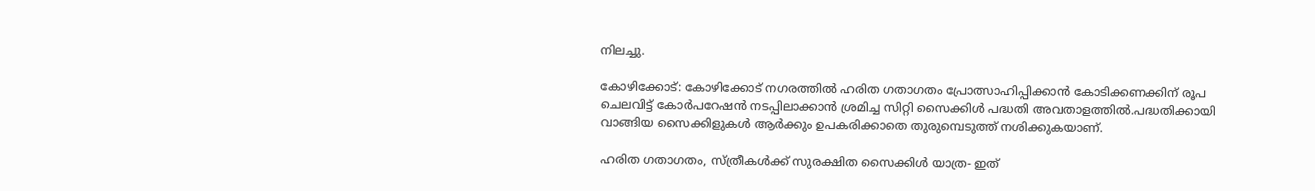നിലച്ചു.

കോഴിക്കോട്: കോഴിക്കോട് നഗരത്തില്‍ ഹരിത ഗതാഗതം പ്രോത്സാഹിപ്പിക്കാന്‍ കോടിക്കണക്കിന് രൂപ ചെലവിട്ട് കോര്‍പറേഷന്‍ നടപ്പിലാക്കാന്‍ ശ്രമിച്ച സിറ്റി സൈക്കിള്‍ പദ്ധതി അവതാളത്തില്‍.പദ്ധതിക്കായി വാങ്ങിയ സൈക്കിളുകള്‍ ആര്‍ക്കും ഉപകരിക്കാതെ തുരുമ്പെടുത്ത് നശിക്കുകയാണ്.

ഹരിത ഗതാഗതം, സ്ത്രീകള്‍ക്ക് സുരക്ഷിത സൈക്കിള്‍ യാത്ര- ഇത്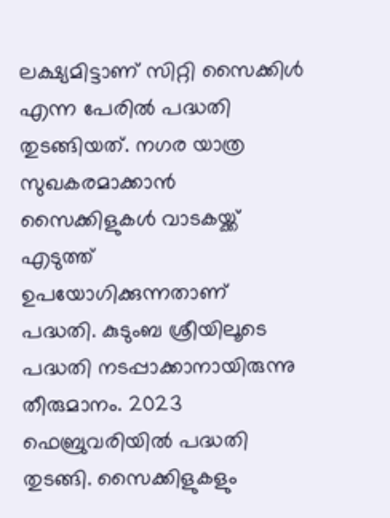ലക്ഷ്യമിട്ടാണ് സിറ്റി സൈക്കിള്‍ എന്ന പേരില്‍ പദ്ധതി തുടങ്ങിയത്. നഗര യാത്ര സുഖകരമാക്കാന്‍ സൈക്കിളുകള്‍ വാടകയ്ക്ക് എടുത്ത് ഉപയോഗിക്കുന്നതാണ് പദ്ധതി. കുടുംബ ശ്രീയിലൂടെ പദ്ധതി നടപ്പാക്കാനായിരുന്നു തീരുമാനം. 2023 ഫെബ്രുവരിയില്‍ പദ്ധതി തുടങ്ങി. സൈക്കിളുകളും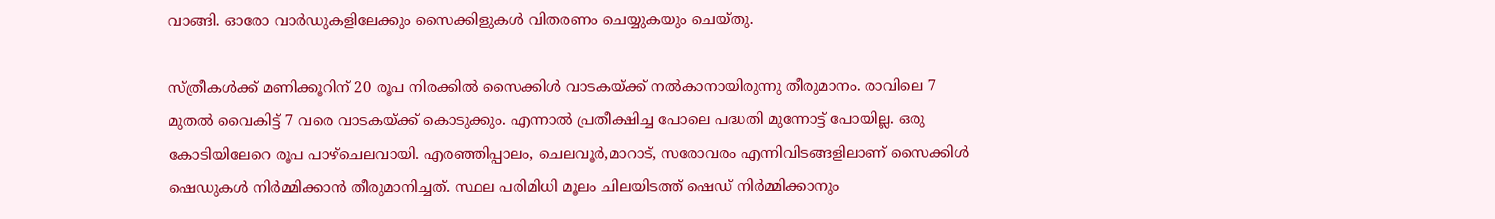വാങ്ങി. ഓരോ വാര്‍ഡുകളിലേക്കും സൈക്കിളുകള്‍ വിതരണം ചെയ്യുകയും ചെയ്തു.

സ്ത്രീകള്‍ക്ക് മണിക്കൂറിന് 20 രൂപ നിരക്കില്‍ സൈക്കിള്‍ വാടകയ്ക്ക് നല്‍കാനായിരുന്നു തീരുമാനം. രാവിലെ 7 മുതല്‍ വൈകിട്ട് 7 വരെ വാടകയ്ക്ക് കൊടുക്കും. എന്നാല്‍ പ്രതീക്ഷിച്ച പോലെ പദ്ധതി മുന്നോട്ട് പോയില്ല. ഒരു കോടിയിലേറെ രൂപ പാഴ്ചെലവായി. എരഞ്ഞിപ്പാലം, ചെലവൂര്‍,മാറാട്, സരോവരം എന്നിവിടങ്ങളിലാണ് സൈക്കിള്‍ ഷെഡുകള്‍ നിര്‍മ്മിക്കാന്‍ തീരുമാനിച്ചത്. സ്ഥല പരിമിധി മൂലം ചിലയിടത്ത് ഷെഡ് നിര്‍മ്മിക്കാനും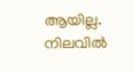ആയില്ല. നിലവില്‍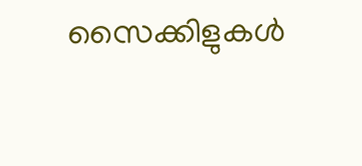സൈക്കിളുകള്‍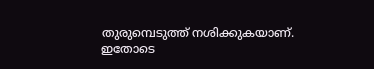തുരുമ്പെടുത്ത് നശിക്കുകയാണ്. ഇതോടെ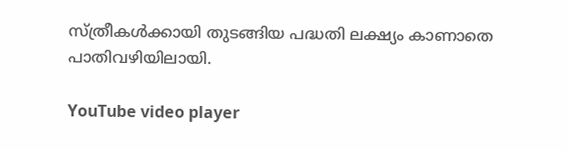സ്ത്രീകള്‍ക്കായി തുടങ്ങിയ പദ്ധതി ലക്ഷ്യം കാണാതെ പാതിവഴിയിലായി.

YouTube video player